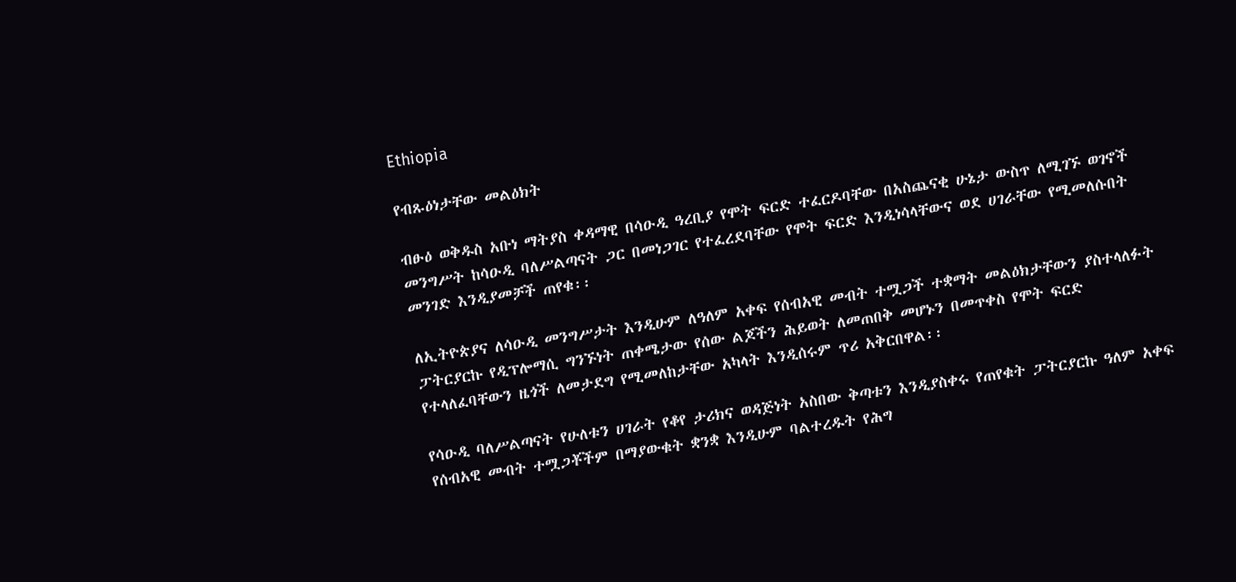Ethiopia

የብጹዕነታቸው መልዕክት

ብፁዕ ወቅዱስ አቡነ ማትያስ ቀዳማዊ በሳዑዲ ዓረቢያ የሞት ፍርድ ተፈርዶባቸው በአስጨናቂ ሁኔታ ውስጥ ለሚገኙ ወገኖች መንግሥት ከሳዑዲ ባለሥልጣናት ጋር በመነጋገር የተፈረደባቸው የሞት ፍርድ እንዲነሳላቸውና ወደ ሀገራቸው የሚመለሱበት መንገድ እንዲያመቻች ጠየቁ፡፡

ለኢትዮጵያና ለሳዑዲ መንግሥታት እንዲሁም ለዓለም አቀፍ የሰብአዊ መብት ተሟጋች ተቋማት መልዕክታቸውን ያስተላለፉት ፓትርያርኩ የዲፕሎማሲ ግንኙነት ጠቀሜታው የሰው ልጆችን ሕይወት ለመጠበቅ መሆኑን በመጥቀስ የሞት ፍርድ የተላለፈባቸውን ዜጎች ለመታደግ የሚመለከታቸው አካላት እንዲሰሩም ጥሪ አቅርበዋል፡፡

የሳዑዲ ባለሥልጣናት የሁለቱን ሀገራት የቆየ ታሪክና ወዳጅነት አስበው ቅጣቱን እንዲያስቀሩ የጠየቁት ፓትርያርኩ ዓለም አቀፍ የሰብአዊ መብት ተሟጋቾችም በማያውቁት ቋንቋ እንዲሁም ባልተረዱት የሕግ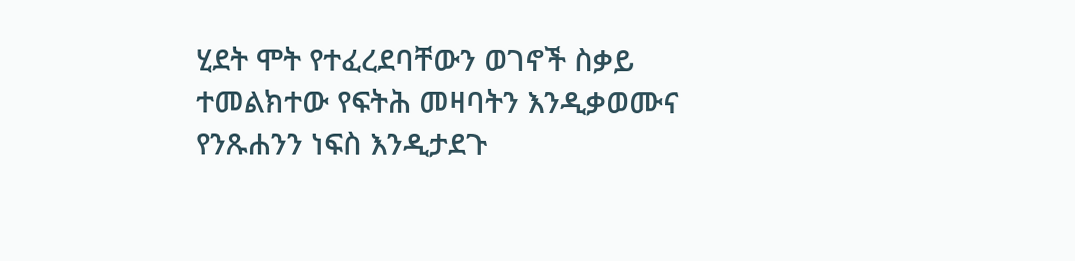ሂደት ሞት የተፈረደባቸውን ወገኖች ስቃይ ተመልክተው የፍትሕ መዛባትን እንዲቃወሙና የንጹሐንን ነፍስ እንዲታደጉ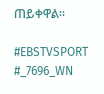ጠይቀዋል፡፡

#EBSTVSPORT
#_7696_WN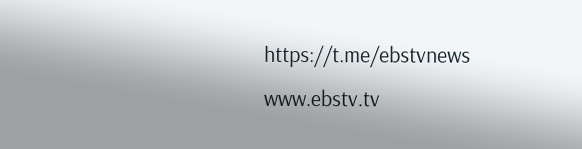https://t.me/ebstvnews
www.ebstv.tv